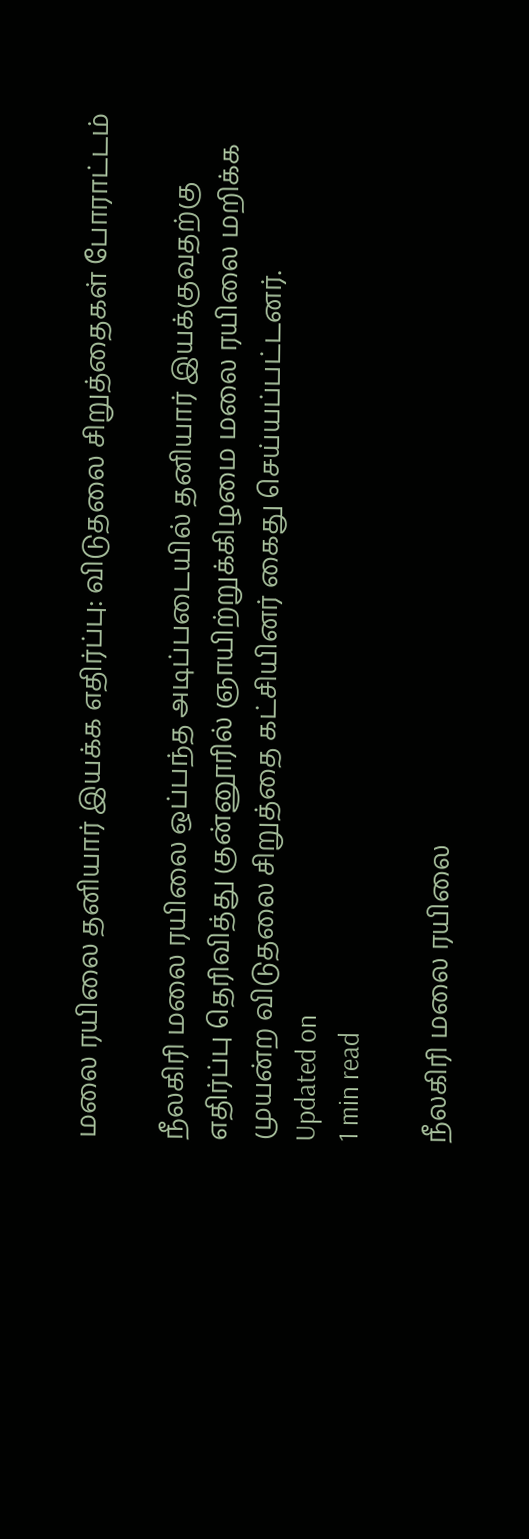மலை ரயிலை தனியார் இயக்க எதிர்ப்பு: விடுதலை சிறுத்தைகள் போராட்டம்

நீலகிரி மலை ரயிலை ஒப்பந்த அடிப்படையில் தனியார் இயக்குவதற்கு எதிர்ப்பு தெரிவித்து குன்னூரில் ஞாயிற்றுக்கிழமை மலை ரயிலை மறிக்க முயன்ற விடுதலை சிறுத்தை கட்சியினர் கைது செய்யப்பட்டனர்.
Updated on
1 min read

நீலகிரி மலை ரயிலை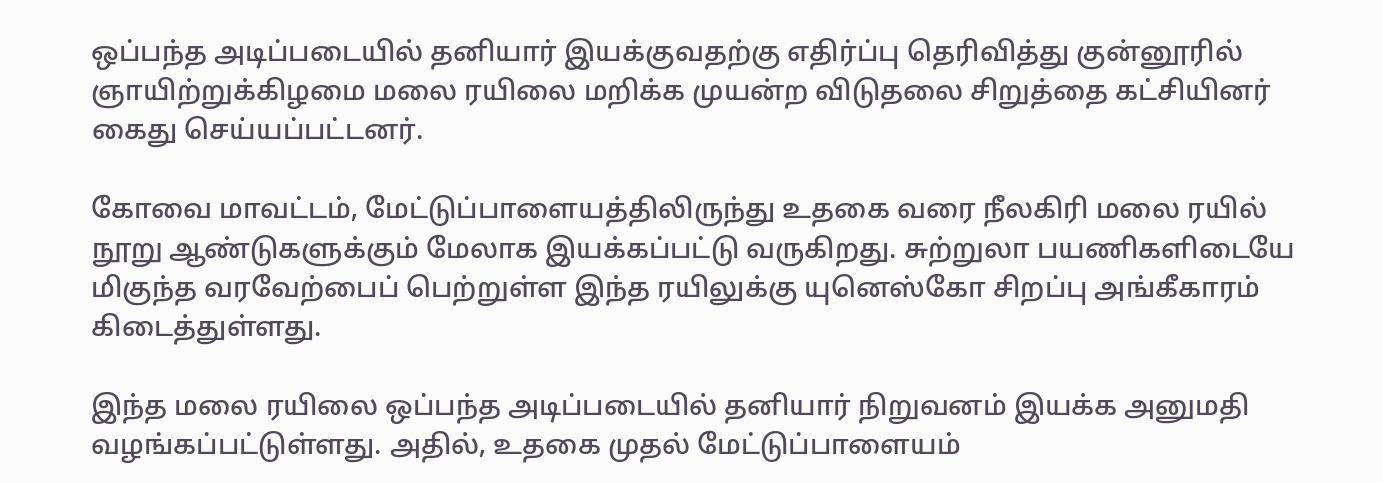ஒப்பந்த அடிப்படையில் தனியார் இயக்குவதற்கு எதிர்ப்பு தெரிவித்து குன்னூரில் ஞாயிற்றுக்கிழமை மலை ரயிலை மறிக்க முயன்ற விடுதலை சிறுத்தை கட்சியினர் கைது செய்யப்பட்டனர்.

கோவை மாவட்டம், மேட்டுப்பாளையத்திலிருந்து உதகை வரை நீலகிரி மலை ரயில் நூறு ஆண்டுகளுக்கும் மேலாக இயக்கப்பட்டு வருகிறது. சுற்றுலா பயணிகளிடையே மிகுந்த வரவேற்பைப் பெற்றுள்ள இந்த ரயிலுக்கு யுனெஸ்கோ சிறப்பு அங்கீகாரம் கிடைத்துள்ளது.

இந்த மலை ரயிலை ஒப்பந்த அடிப்படையில் தனியார் நிறுவனம் இயக்க அனுமதி வழங்கப்பட்டுள்ளது. அதில், உதகை முதல் மேட்டுப்பாளையம்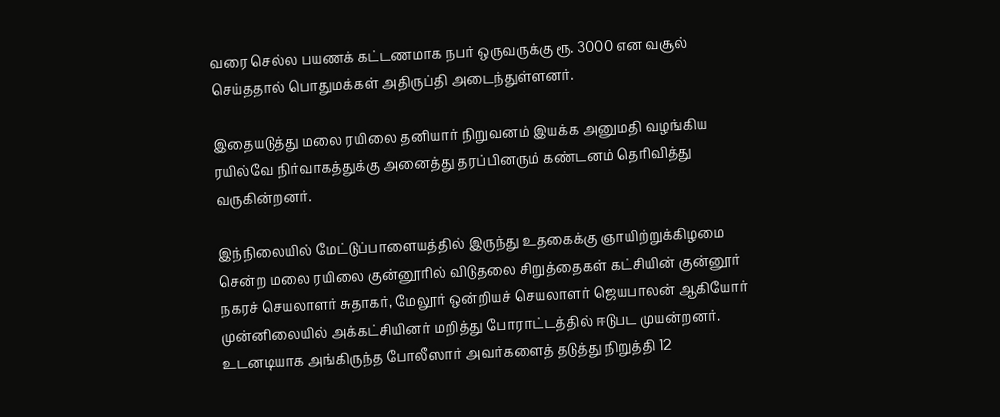வரை செல்ல பயணக் கட்டணமாக நபர் ஒருவருக்கு ரூ. 3000 என வசூல் செய்ததால் பொதுமக்கள் அதிருப்தி அடைந்துள்ளனர்.

இதையடுத்து மலை ரயிலை தனியார் நிறுவனம் இயக்க அனுமதி வழங்கிய ரயில்வே நிர்வாகத்துக்கு அனைத்து தரப்பினரும் கண்டனம் தெரிவித்து வருகின்றனர்.

இந்நிலையில் மேட்டுப்பாளையத்தில் இருந்து உதகைக்கு ஞாயிற்றுக்கிழமை சென்ற மலை ரயிலை குன்னூரில் விடுதலை சிறுத்தைகள் கட்சியின் குன்னூர் நகரச் செயலாளர் சுதாகர், மேலூர் ஒன்றியச் செயலாளர் ஜெயபாலன் ஆகியோர் முன்னிலையில் அக்கட்சியினர் மறித்து போராட்டத்தில் ஈடுபட முயன்றனர். உடனடியாக அங்கிருந்த போலீஸார் அவர்களைத் தடுத்து நிறுத்தி 12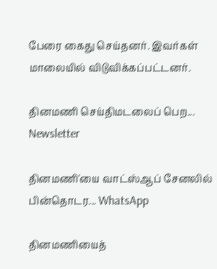பேரை கைது செய்தனர். இவர்கள் மாலையில் விடுவிக்கப்பட்டனர்.

தினமணி செய்திமடலைப் பெற... Newsletter

தினமணி'யை வாட்ஸ்ஆப் சேனலில் பின்தொடர... WhatsApp

தினமணியைத்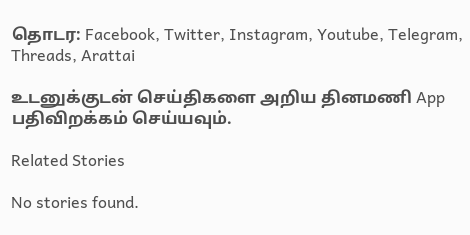தொடர: Facebook, Twitter, Instagram, Youtube, Telegram, Threads, Arattai

உடனுக்குடன் செய்திகளை அறிய தினமணி App பதிவிறக்கம் செய்யவும்.

Related Stories

No stories found.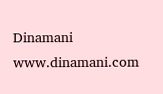Dinamani
www.dinamani.com